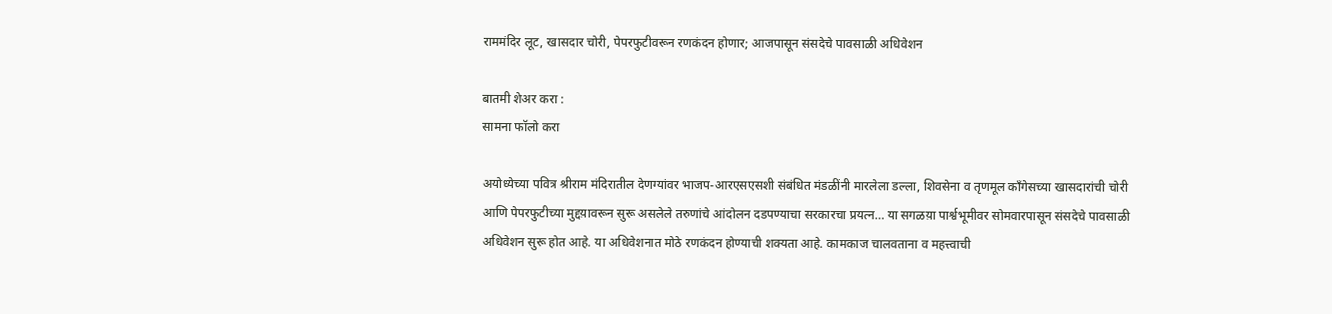राममंदिर लूट, खासदार चोरी, पेपरफुटीवरून रणकंदन होणार; आजपासून संसदेचे पावसाळी अधिवेशन

बातमी शेअर करा :
सामना फॉलो करा

अयोध्येच्या पवित्र श्रीराम मंदिरातील देणग्यांवर भाजप-आरएसएसशी संबंधित मंडळींनी मारलेला डल्ला, शिवसेना व तृणमूल काँगेसच्या खासदारांची चोरी आणि पेपरफुटीच्या मुद्दय़ावरून सुरू असलेले तरुणांचे आंदोलन दडपण्याचा सरकारचा प्रयत्न… या सगळय़ा पार्श्वभूमीवर सोमवारपासून संसदेचे पावसाळी अधिवेशन सुरू होत आहे. या अधिवेशनात मोठे रणकंदन होण्याची शक्यता आहे. कामकाज चालवताना व महत्त्वाची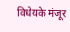विधेयके मंजूर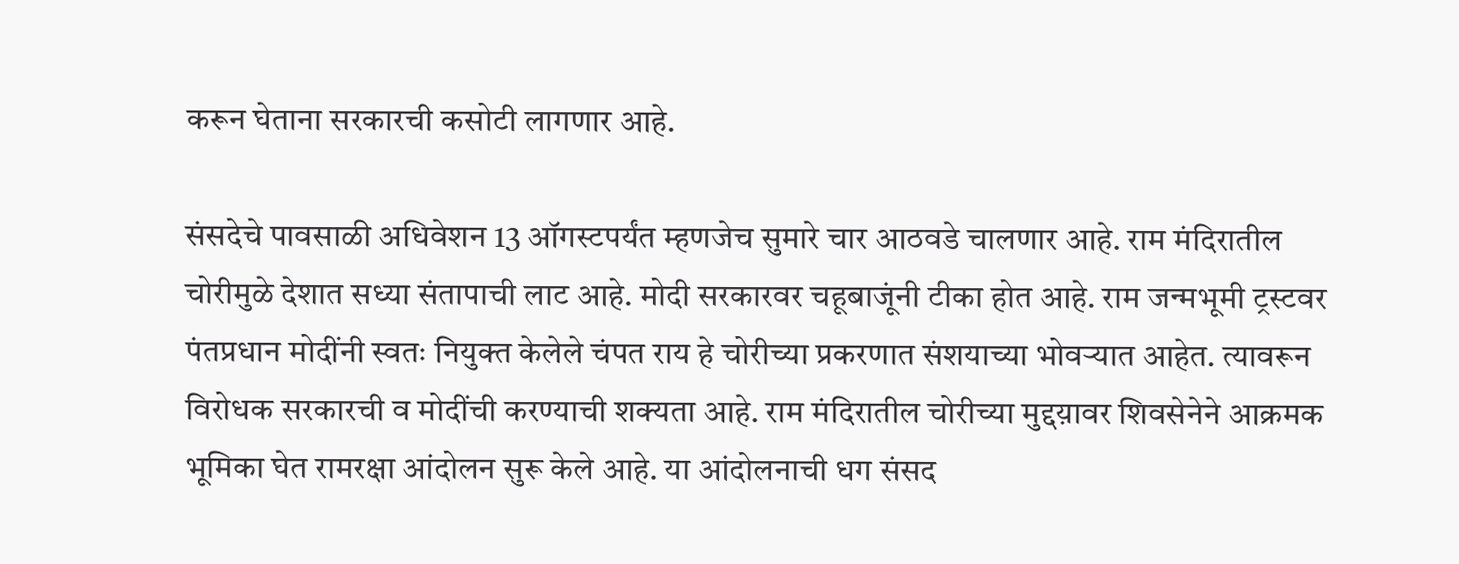करून घेताना सरकारची कसोटी लागणार आहे.

संसदेचे पावसाळी अधिवेशन 13 ऑगस्टपर्यंत म्हणजेच सुमारे चार आठवडे चालणार आहे. राम मंदिरातील चोरीमुळे देशात सध्या संतापाची लाट आहे. मोदी सरकारवर चहूबाजूंनी टीका होत आहे. राम जन्मभूमी ट्रस्टवर पंतप्रधान मोदींनी स्वतः नियुक्त केलेले चंपत राय हे चोरीच्या प्रकरणात संशयाच्या भोवऱ्यात आहेत. त्यावरून विरोधक सरकारची व मोदींची करण्याची शक्यता आहे. राम मंदिरातील चोरीच्या मुद्दय़ावर शिवसेनेने आक्रमक भूमिका घेत रामरक्षा आंदोलन सुरू केले आहे. या आंदोलनाची धग संसद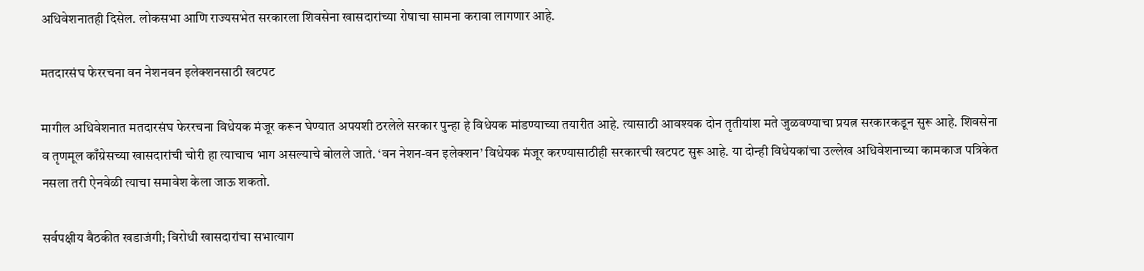अधिवेशनातही दिसेल. लोकसभा आणि राज्यसभेत सरकारला शिवसेना खासदारांच्या रोषाचा सामना करावा लागणार आहे.

मतदारसंघ फेररचना वन नेशनवन इलेक्शनसाठी खटपट

मागील अधिवेशनात मतदारसंघ फेररचना विधेयक मंजूर करून घेण्यात अपयशी ठरलेले सरकार पुन्हा हे विधेयक मांडण्याच्या तयारीत आहे. त्यासाठी आवश्यक दोन तृतीयांश मते जुळवण्याचा प्रयत्न सरकारकडून सुरू आहे. शिवसेना व तृणमूल काँग्रेसच्या खासदारांची चोरी हा त्याचाच भाग असल्याचे बोलले जाते. ‘वन नेशन-वन इलेक्शन’ विधेयक मंजूर करण्यासाठीही सरकारची खटपट सुरू आहे. या दोन्ही विधेयकांचा उल्लेख अधिवेशनाच्या कामकाज पत्रिकेत नसला तरी ऐनवेळी त्याचा समावेश केला जाऊ शकतो.

सर्वपक्षीय बैठकीत खडाजंगी; विरोधी खासदारांचा सभात्याग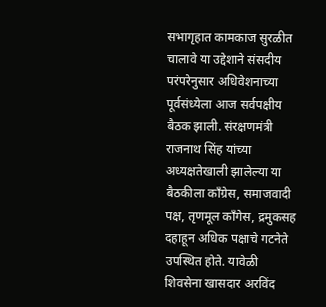सभागृहात कामकाज सुरळीत चालावे या उद्देशाने संसदीय परंपरेनुसार अधिवेशनाच्या पूर्वसंध्येला आज सर्वपक्षीय बैठक झाली. संरक्षणमंत्री राजनाथ सिंह यांच्या अध्यक्षतेखाली झालेल्या या बैठकीला काँग्रेस, समाजवादी पक्ष, तृणमूल काँगेस, द्रमुकसह दहाहून अधिक पक्षाचे गटनेते उपस्थित होते. यावेळी शिवसेना खासदार अरविंद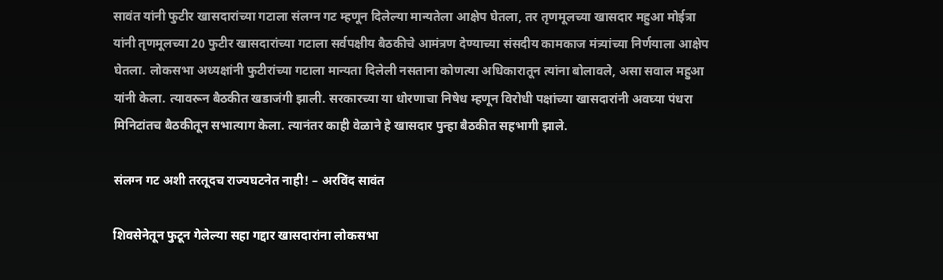सावंत यांनी फुटीर खासदारांच्या गटाला संलग्न गट म्हणून दिलेल्या मान्यतेला आक्षेप घेतला, तर तृणमूलच्या खासदार महुआ मोईत्रा यांनी तृणमूलच्या 20 फुटीर खासदारांच्या गटाला सर्वपक्षीय बैठकीचे आमंत्रण देण्याच्या संसदीय कामकाज मंत्र्यांच्या निर्णयाला आक्षेप घेतला. लोकसभा अध्यक्षांनी फुटीरांच्या गटाला मान्यता दिलेली नसताना कोणत्या अधिकारातून त्यांना बोलावले, असा सवाल महुआ यांनी केला. त्यावरून बैठकीत खडाजंगी झाली. सरकारच्या या धोरणाचा निषेध म्हणून विरोधी पक्षांच्या खासदारांनी अवघ्या पंधरा मिनिटांतच बैठकीतून सभात्याग केला. त्यानंतर काही वेळाने हे खासदार पुन्हा बैठकीत सहभागी झाले.

संलग्न गट अशी तरतूदच राज्यघटनेत नाही! – अरविंद सावंत

शिवसेनेतून फुटून गेलेल्या सहा गद्दार खासदारांना लोकसभा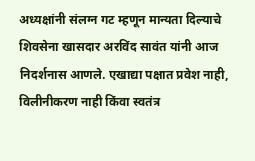अध्यक्षांनी संलग्न गट म्हणून मान्यता दिल्याचे शिवसेना खासदार अरविंद सावंत यांनी आज निदर्शनास आणले. एखाद्या पक्षात प्रवेश नाही, विलीनीकरण नाही किंवा स्वतंत्र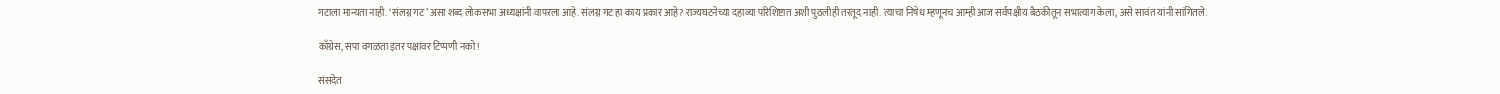गटाला मान्यता नाही. ‘संलग्न गट’ असा शब्द लोकसभा अध्यक्षांनी वापरला आहे. संलग्न गट हा काय प्रकार आहे? राज्यघटनेच्या दहाव्या परिशिष्टात अशी पुठलीही तरतूद नाही. त्याचा निषेध म्हणूनच आम्ही आज सर्वपक्षीय बैठकीतून सभात्याग केला, असे सावंत यांनी सांगितले.

काँग्रेस, सपा वगळता इतर पक्षांवर टिप्पणी नको!

संसदेत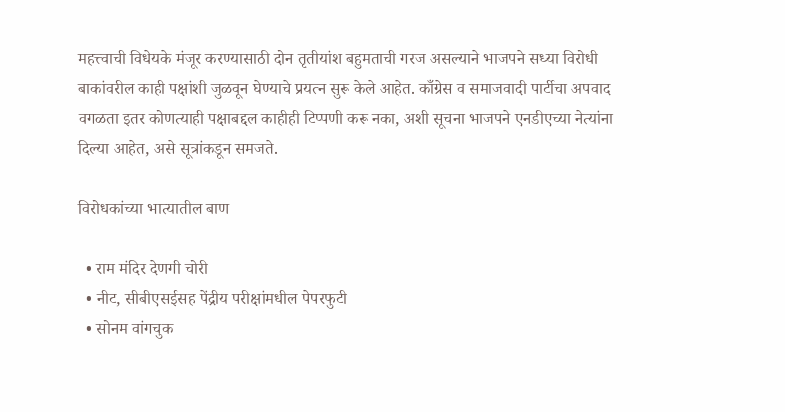महत्त्वाची विधेयके मंजूर करण्यासाठी दोन तृतीयांश बहुमताची गरज असल्याने भाजपने सध्या विरोधी बाकांवरील काही पक्षांशी जुळवून घेण्याचे प्रयत्न सुरू केले आहेत. काँग्रेस व समाजवादी पार्टीचा अपवाद वगळता इतर कोणत्याही पक्षाबद्दल काहीही टिप्पणी करू नका, अशी सूचना भाजपने एनडीएच्या नेत्यांना दिल्या आहेत, असे सूत्रांकडून समजते.

विरोधकांच्या भात्यातील बाण

  • राम मंदिर देणगी चोरी
  • नीट, सीबीएसईसह पेंद्रीय परीक्षांमधील पेपरफुटी
  • सोनम वांगचुक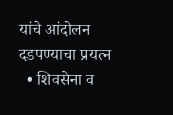यांचे आंदोलन दडपण्याचा प्रयत्न
  • शिवसेना व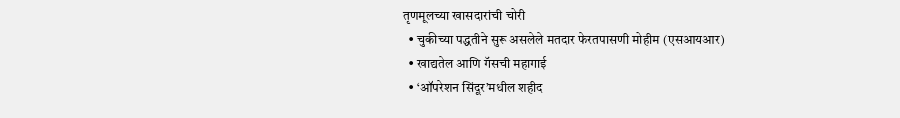तृणमूलच्या खासदारांची चोरी
  • चुकीच्या पद्धतीने सुरू असलेले मतदार फेरतपासणी मोहीम (एसआयआर)
  • खाद्यतेल आणि गॅसची महागाई
  • ‘ऑपरेशन सिंदूर’मधील शहीद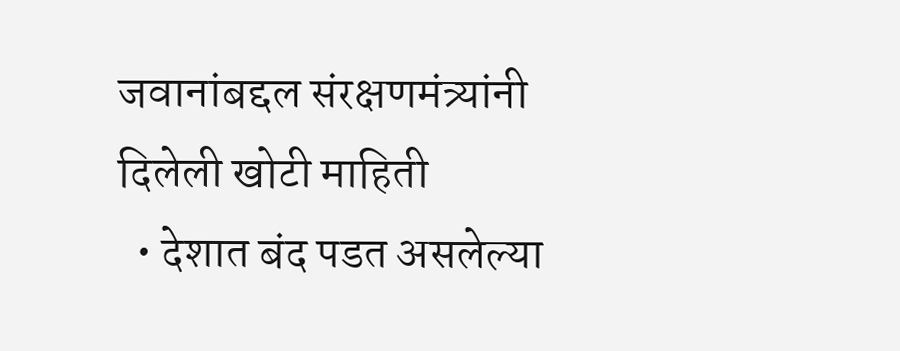जवानांबद्दल संरक्षणमंत्र्यांनी दिलेली खोटी माहिती
  • देशात बंद पडत असलेल्या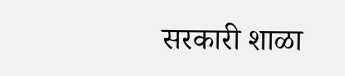सरकारी शाळा